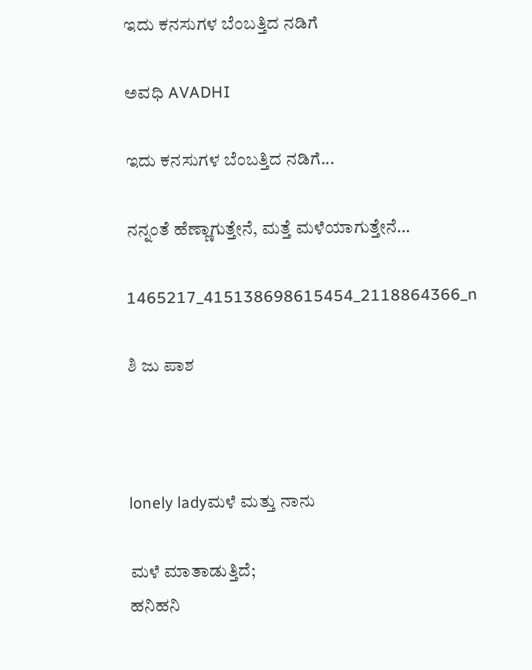ಇದು ಕನಸುಗಳ ಬೆಂಬತ್ತಿದ ನಡಿಗೆ‍

ಅವಧಿ AVADHI

ಇದು ಕನಸುಗಳ ಬೆಂಬತ್ತಿದ ನಡಿಗೆ...

ನನ್ನಂತೆ ಹೆಣ್ಣಾಗುತ್ತೇನೆ, ಮತ್ತೆ ಮಳೆಯಾಗುತ್ತೇನೆ…

1465217_415138698615454_2118864366_n

ಶಿ ಜು ಪಾಶ



lonely ladyಮಳೆ ಮತ್ತು ನಾನು

ಮಳೆ ಮಾತಾಡುತ್ತಿದೆ;
ಹನಿಹನಿ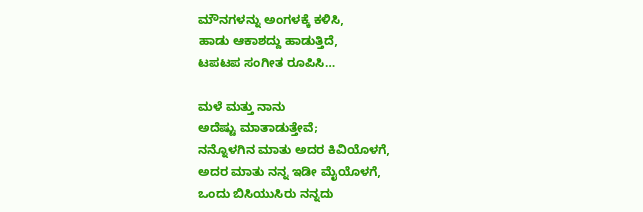ಮೌನಗಳನ್ನು ಅಂಗಳಕ್ಕೆ ಕಳಿಸಿ,
ಹಾಡು ಆಕಾಶದ್ದು ಹಾಡುತ್ತಿದೆ,
ಟಪಟಪ ಸಂಗೀತ ರೂಪಿಸಿ…

ಮಳೆ ಮತ್ತು ನಾನು
ಅದೆಷ್ಟು ಮಾತಾಡುತ್ತೇವೆ;
ನನ್ನೊಳಗಿನ ಮಾತು ಅದರ ಕಿವಿಯೊಳಗೆ,
ಅದರ ಮಾತು ನನ್ನ ಇಡೀ ಮೈಯೊಳಗೆ,
ಒಂದು ಬಿಸಿಯುಸಿರು ನನ್ನದು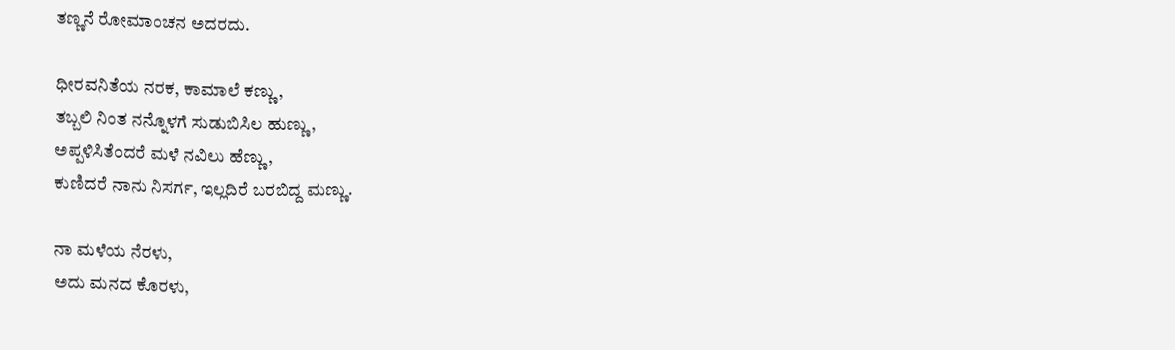ತಣ್ಣನೆ ರೋಮಾಂಚನ ಅದರದು.

ಧೀರವನಿತೆಯ ನರಕ, ಕಾಮಾಲೆ ಕಣ್ಣು,
ತಬ್ಬಲಿ ನಿಂತ ನನ್ನೊಳಗೆ ಸುಡುಬಿಸಿಲ ಹುಣ್ಣು,
ಅಪ್ಪಳಿಸಿತೆಂದರೆ ಮಳೆ ನವಿಲು ಹೆಣ್ಣು,
ಕುಣಿದರೆ ನಾನು ನಿಸರ್ಗ, ಇಲ್ಲದಿರೆ ಬರಬಿದ್ದ ಮಣ್ಣು.

ನಾ ಮಳೆಯ ನೆರಳು,
ಅದು ಮನದ ಕೊರಳು,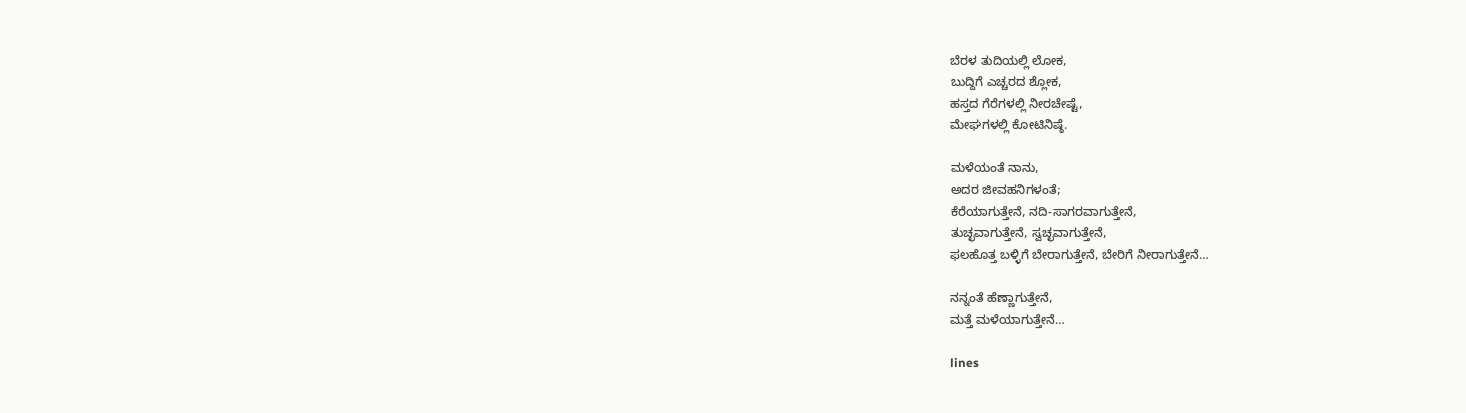ಬೆರಳ ತುದಿಯಲ್ಲಿ ಲೋಕ,
ಬುದ್ದಿಗೆ ಎಚ್ಚರದ ಶ್ಲೋಕ,
ಹಸ್ತದ ಗೆರೆಗಳಲ್ಲಿ ನೀರಚೇಷ್ಟೆ,
ಮೇಘಗಳಲ್ಲಿ ಕೋಟಿನಿಷ್ಠೆ.

ಮಳೆಯಂತೆ ನಾನು,
ಅದರ ಜೀವಹನಿಗಳಂತೆ;
ಕೆರೆಯಾಗುತ್ತೇನೆ, ನದಿ-ಸಾಗರವಾಗುತ್ತೇನೆ,
ತುಚ್ಛವಾಗುತ್ತೇನೆ, ಸ್ವಚ್ಛವಾಗುತ್ತೇನೆ,
ಫಲಹೊತ್ತ ಬಳ್ಳಿಗೆ ಬೇರಾಗುತ್ತೇನೆ, ಬೇರಿಗೆ ನೀರಾಗುತ್ತೇನೆ…

ನನ್ನಂತೆ ಹೆಣ್ಣಾಗುತ್ತೇನೆ,
ಮತ್ತೆ ಮಳೆಯಾಗುತ್ತೇನೆ…

lines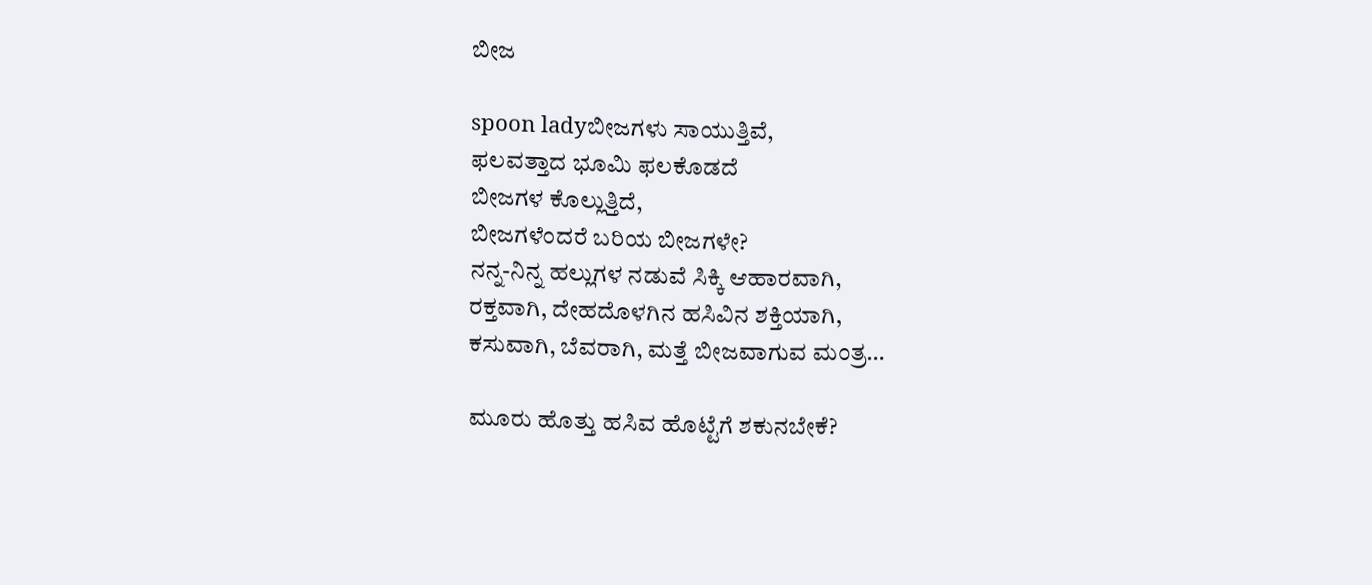ಬೀಜ

spoon ladyಬೀಜಗಳು ಸಾಯುತ್ತಿವೆ,
ಫಲವತ್ತಾದ ಭೂಮಿ ಫಲಕೊಡದೆ
ಬೀಜಗಳ ಕೊಲ್ಲುತ್ತಿದೆ,
ಬೀಜಗಳೆಂದರೆ ಬರಿಯ ಬೀಜಗಳೇ?
ನನ್ನ-ನಿನ್ನ ಹಲ್ಲುಗಳ ನಡುವೆ ಸಿಕ್ಕಿ ಆಹಾರವಾಗಿ,
ರಕ್ತವಾಗಿ, ದೇಹದೊಳಗಿನ ಹಸಿವಿನ ಶಕ್ತಿಯಾಗಿ,
ಕಸುವಾಗಿ, ಬೆವರಾಗಿ, ಮತ್ತೆ ಬೀಜವಾಗುವ ಮಂತ್ರ…

ಮೂರು ಹೊತ್ತು ಹಸಿವ ಹೊಟ್ಟೆಗೆ ಶಕುನಬೇಕೆ?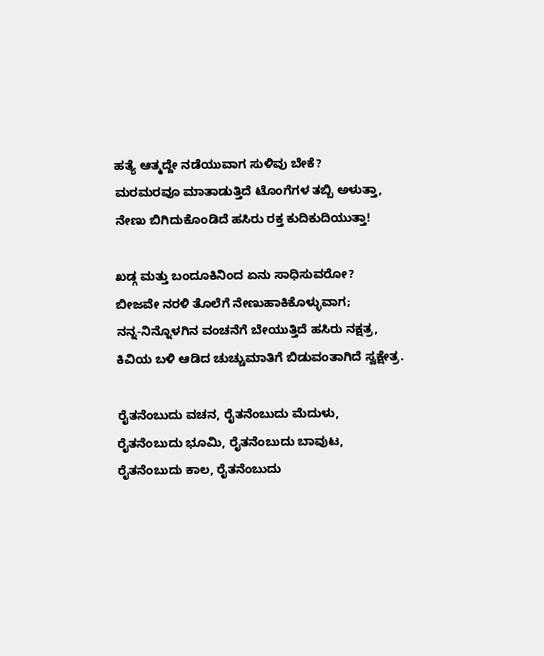ಹತ್ಯೆ ಆತ್ಮದ್ದೇ ನಡೆಯುವಾಗ ಸುಳಿವು ಬೇಕೆ?
ಮರಮರವೂ ಮಾತಾಡುತ್ತಿದೆ ಟೊಂಗೆಗಳ ತಬ್ಬಿ ಅಳುತ್ತಾ,
ನೇಣು ಬಿಗಿದುಕೊಂಡಿದೆ ಹಸಿರು ರಕ್ತ ಕುದಿಕುದಿಯುತ್ತಾ!

ಖಡ್ಗ ಮತ್ತು ಬಂದೂಕಿನಿಂದ ಏನು ಸಾಧಿಸುವರೋ?
ಬೀಜವೇ ನರಳಿ ತೊಲೆಗೆ ನೇಣುಹಾಕಿಕೊಳ್ಳುವಾಗ;
ನನ್ನ-ನಿನ್ನೊಳಗಿನ ವಂಚನೆಗೆ ಬೇಯುತ್ತಿದೆ ಹಸಿರು ನಕ್ಷತ್ರ,
ಕಿವಿಯ ಬಳಿ ಆಡಿದ ಚುಚ್ಚುಮಾತಿಗೆ ಬಿಡುವಂತಾಗಿದೆ ಸ್ವಕ್ಷೇತ್ರ.

ರೈತನೆಂಬುದು ವಚನ, ರೈತನೆಂಬುದು ಮೆದುಳು,
ರೈತನೆಂಬುದು ಭೂಮಿ, ರೈತನೆಂಬುದು ಬಾವುಟ,
ರೈತನೆಂಬುದು ಕಾಲ, ರೈತನೆಂಬುದು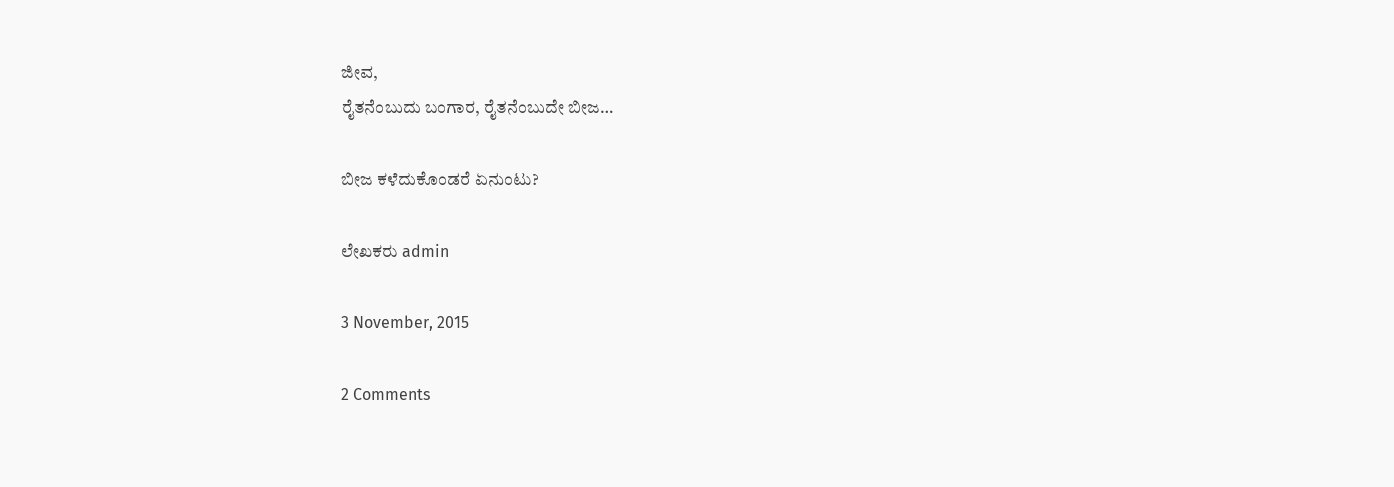ಜೀವ,
ರೈತನೆಂಬುದು ಬಂಗಾರ, ರೈತನೆಂಬುದೇ ಬೀಜ…

ಬೀಜ ಕಳೆದುಕೊಂಡರೆ ಏನುಂಟು?

ಲೇಖಕರು admin

3 November, 2015

2 Comments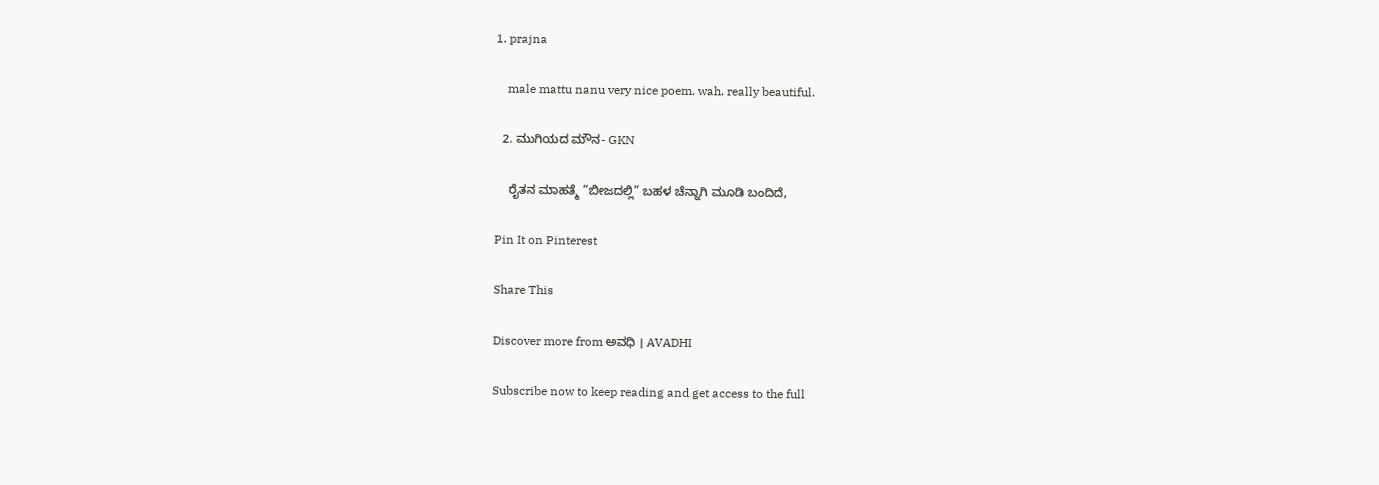1. prajna

    male mattu nanu very nice poem. wah. really beautiful.

  2. ಮುಗಿಯದ ಮೌನ- GKN

    ರೈತನ ಮಾಹತ್ಮೆ “ಬೀಜದಲ್ಲಿ” ಬಹಳ ಚೆನ್ನಾಗಿ ಮೂಡಿ ಬಂದಿದೆ,

Pin It on Pinterest

Share This

Discover more from ಅವಧಿ । AVADHI

Subscribe now to keep reading and get access to the full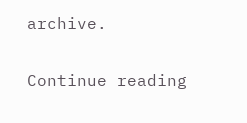archive.

Continue reading